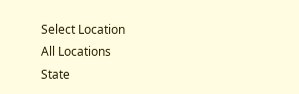Select Location
All Locations
State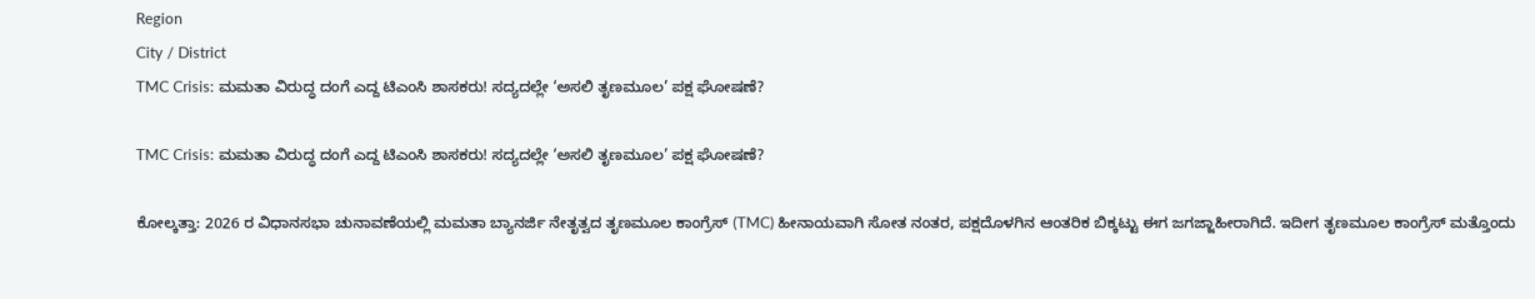Region
City / District
TMC Crisis: ಮಮತಾ ವಿರುದ್ಧ ದಂಗೆ ಎದ್ದ ಟಿಎಂಸಿ ಶಾಸಕರು! ಸದ್ಯದಲ್ಲೇ ‘ಅಸಲಿ ತೃಣಮೂಲ’ ಪಕ್ಷ ಘೋಷಣೆ?

TMC Crisis: ಮಮತಾ ವಿರುದ್ಧ ದಂಗೆ ಎದ್ದ ಟಿಎಂಸಿ ಶಾಸಕರು! ಸದ್ಯದಲ್ಲೇ ‘ಅಸಲಿ ತೃಣಮೂಲ’ ಪಕ್ಷ ಘೋಷಣೆ?

ಕೋಲ್ಕತ್ತಾ: 2026 ರ ವಿಧಾನಸಭಾ ಚುನಾವಣೆಯಲ್ಲಿ ಮಮತಾ ಬ್ಯಾನರ್ಜಿ ನೇತೃತ್ವದ ತೃಣಮೂಲ ಕಾಂಗ್ರೆಸ್ (TMC) ಹೀನಾಯವಾಗಿ ಸೋತ ನಂತರ, ಪಕ್ಷದೊಳಗಿನ ಆಂತರಿಕ ಬಿಕ್ಕಟ್ಟು ಈಗ ಜಗಜ್ಜಾಹೀರಾಗಿದೆ. ಇದೀಗ ತೃಣಮೂಲ ಕಾಂಗ್ರೆಸ್ ಮತ್ತೊಂದು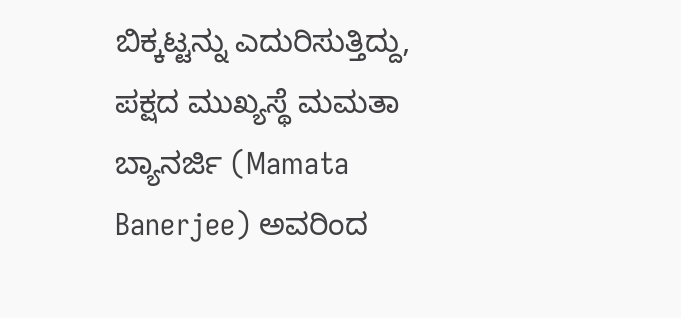ಬಿಕ್ಕಟ್ಟನ್ನು ಎದುರಿಸುತ್ತಿದ್ದು, ಪಕ್ಷದ ಮುಖ್ಯಸ್ಥೆ ಮಮತಾ ಬ್ಯಾನರ್ಜಿ (Mamata Banerjee) ಅವರಿಂದ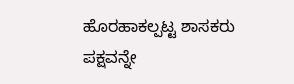ಹೊರಹಾಕಲ್ಪಟ್ಟ ಶಾಸಕರು ಪಕ್ಷವನ್ನೇ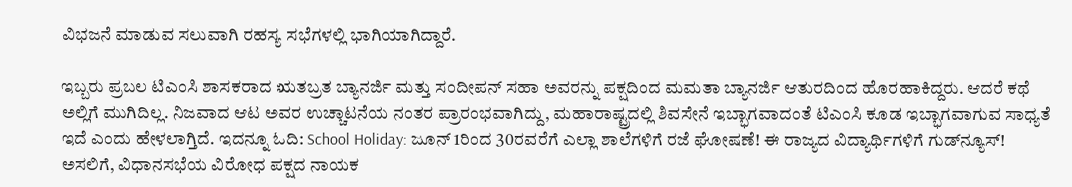ವಿಭಜನೆ ಮಾಡುವ ಸಲುವಾಗಿ ರಹಸ್ಯ ಸಭೆಗಳಲ್ಲಿ ಭಾಗಿಯಾಗಿದ್ದಾರೆ.

ಇಬ್ಬರು ಪ್ರಬಲ ಟಿಎಂಸಿ ಶಾಸಕರಾದ ಋತಬ್ರತ ಬ್ಯಾನರ್ಜಿ ಮತ್ತು ಸಂದೀಪನ್ ಸಹಾ ಅವರನ್ನು ಪಕ್ಷದಿಂದ ಮಮತಾ ಬ್ಯಾನರ್ಜಿ ಆತುರದಿಂದ ಹೊರಹಾಕಿದ್ದರು. ಆದರೆ ಕಥೆ ಅಲ್ಲಿಗೆ ಮುಗಿದಿಲ್ಲ. ನಿಜವಾದ ಆಟ ಅವರ ಉಚ್ಚಾಟನೆಯ ನಂತರ ಪ್ರಾರಂಭವಾಗಿದ್ದು, ಮಹಾರಾಷ್ಟ್ರದಲ್ಲಿ ಶಿವಸೇನೆ ಇಬ್ಭಾಗವಾದಂತೆ ಟಿಎಂಸಿ ಕೂಡ ಇಬ್ಭಾಗವಾಗುವ ಸಾಧ್ಯತೆ ಇದೆ ಎಂದು ಹೇಳಲಾಗ್ತಿದೆ. ಇದನ್ನೂ ಓದಿ: School Holiday: ಜೂನ್ 1ರಿಂದ 30ರವರೆಗೆ ಎಲ್ಲಾ ಶಾಲೆಗಳಿಗೆ ರಜೆ ಘೋಷಣೆ! ಈ ರಾಜ್ಯದ ವಿದ್ಯಾರ್ಥಿಗಳಿಗೆ ಗುಡ್‌ನ್ಯೂಸ್! ಅಸಲಿಗೆ, ವಿಧಾನಸಭೆಯ ವಿರೋಧ ಪಕ್ಷದ ನಾಯಕ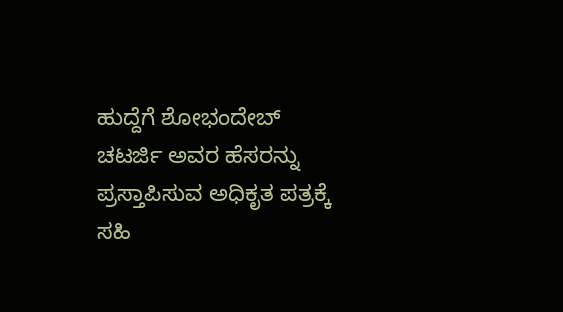ಹುದ್ದೆಗೆ ಶೋಭಂದೇಬ್ ಚಟರ್ಜಿ ಅವರ ಹೆಸರನ್ನು ಪ್ರಸ್ತಾಪಿಸುವ ಅಧಿಕೃತ ಪತ್ರಕ್ಕೆ ಸಹಿ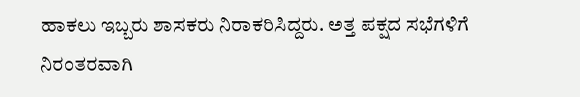ಹಾಕಲು ಇಬ್ಬರು ಶಾಸಕರು ನಿರಾಕರಿಸಿದ್ದರು. ಅತ್ತ ಪಕ್ಷದ ಸಭೆಗಳಿಗೆ ನಿರಂತರವಾಗಿ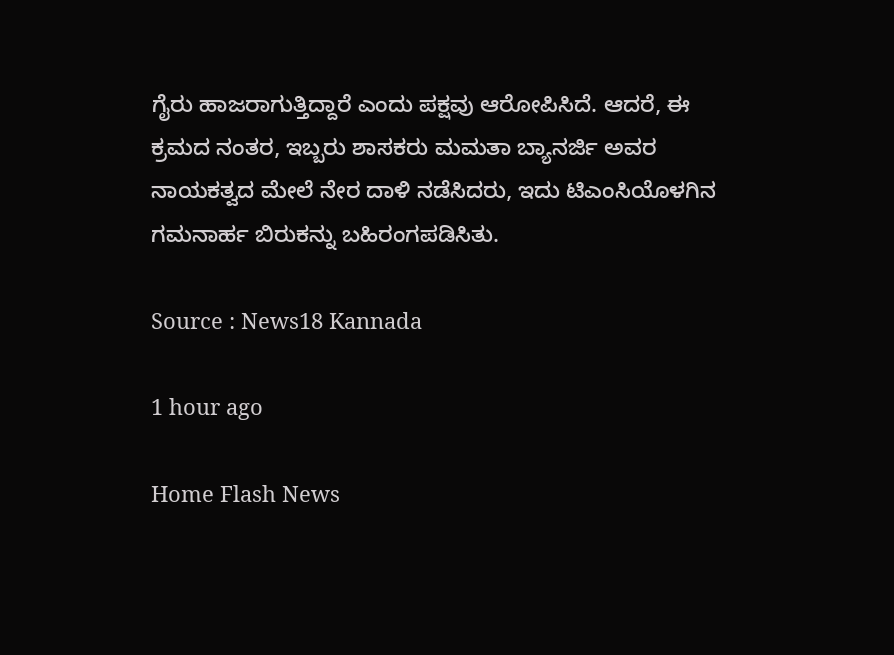ಗೈರು ಹಾಜರಾಗುತ್ತಿದ್ದಾರೆ ಎಂದು ಪಕ್ಷವು ಆರೋಪಿಸಿದೆ. ಆದರೆ, ಈ ಕ್ರಮದ ನಂತರ, ಇಬ್ಬರು ಶಾಸಕರು ಮಮತಾ ಬ್ಯಾನರ್ಜಿ ಅವರ ನಾಯಕತ್ವದ ಮೇಲೆ ನೇರ ದಾಳಿ ನಡೆಸಿದರು, ಇದು ಟಿಎಂಸಿಯೊಳಗಿನ ಗಮನಾರ್ಹ ಬಿರುಕನ್ನು ಬಹಿರಂಗಪಡಿಸಿತು.

Source : News18 Kannada

1 hour ago

Home Flash News